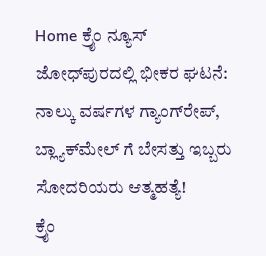Home ಕ್ರೈಂ ನ್ಯೂಸ್ ಜೋಧ್‌ಪುರದಲ್ಲಿ ಭೀಕರ ಘಟನೆ: ನಾಲ್ಕು ವರ್ಷಗಳ ಗ್ಯಾಂಗ್‌ರೇಪ್, ಬ್ಲ್ಯಾಕ್‌ಮೇಲ್ ಗೆ ಬೇಸತ್ತು ಇಬ್ಬರು ಸೋದರಿಯರು ಆತ್ಮಹತ್ಯೆ!
ಕ್ರೈಂ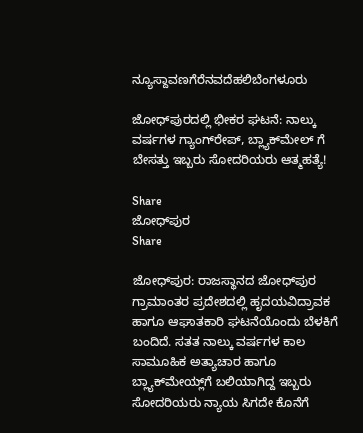ನ್ಯೂಸ್ದಾವಣಗೆರೆನವದೆಹಲಿಬೆಂಗಳೂರು

ಜೋಧ್‌ಪುರದಲ್ಲಿ ಭೀಕರ ಘಟನೆ: ನಾಲ್ಕು ವರ್ಷಗಳ ಗ್ಯಾಂಗ್‌ರೇಪ್, ಬ್ಲ್ಯಾಕ್‌ಮೇಲ್ ಗೆ ಬೇಸತ್ತು ಇಬ್ಬರು ಸೋದರಿಯರು ಆತ್ಮಹತ್ಯೆ!

Share
ಜೋಧ್‌ಪುರ
Share

ಜೋಧ್‌ಪುರ: ರಾಜಸ್ಥಾನದ ಜೋಧ್‌ಪುರ ಗ್ರಾಮಾಂತರ ಪ್ರದೇಶದಲ್ಲಿ ಹೃದಯವಿದ್ರಾವಕ ಹಾಗೂ ಆಘಾತಕಾರಿ ಘಟನೆಯೊಂದು ಬೆಳಕಿಗೆ ಬಂದಿದೆ. ಸತತ ನಾಲ್ಕು ವರ್ಷಗಳ ಕಾಲ ಸಾಮೂಹಿಕ ಅತ್ಯಾಚಾರ ಹಾಗೂ ಬ್ಲ್ಯಾಕ್‌ಮೇಯ್ಲ್‌ಗೆ ಬಲಿಯಾಗಿದ್ದ ಇಬ್ಬರು ಸೋದರಿಯರು ನ್ಯಾಯ ಸಿಗದೇ ಕೊನೆಗೆ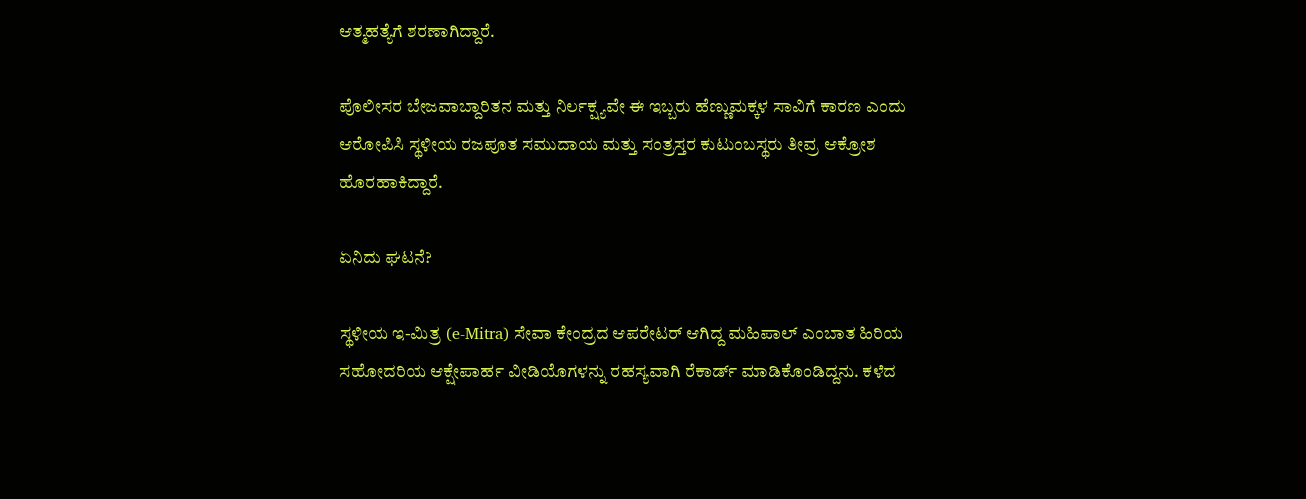ಆತ್ಮಹತ್ಯೆಗೆ ಶರಣಾಗಿದ್ದಾರೆ.

ಪೊಲೀಸರ ಬೇಜವಾಬ್ದಾರಿತನ ಮತ್ತು ನಿರ್ಲಕ್ಷ್ಯವೇ ಈ ಇಬ್ಬರು ಹೆಣ್ಣುಮಕ್ಕಳ ಸಾವಿಗೆ ಕಾರಣ ಎಂದು ಆರೋಪಿಸಿ ಸ್ಥಳೀಯ ರಜಪೂತ ಸಮುದಾಯ ಮತ್ತು ಸಂತ್ರಸ್ತರ ಕುಟುಂಬಸ್ಥರು ತೀವ್ರ ಆಕ್ರೋಶ ಹೊರಹಾಕಿದ್ದಾರೆ.

ಏನಿದು ಘಟನೆ?

ಸ್ಥಳೀಯ ಇ-ಮಿತ್ರ (e-Mitra) ಸೇವಾ ಕೇಂದ್ರದ ಆಪರೇಟರ್ ಆಗಿದ್ದ ಮಹಿಪಾಲ್ ಎಂಬಾತ ಹಿರಿಯ ಸಹೋದರಿಯ ಆಕ್ಷೇಪಾರ್ಹ ವೀಡಿಯೊಗಳನ್ನು ರಹಸ್ಯವಾಗಿ ರೆಕಾರ್ಡ್ ಮಾಡಿಕೊಂಡಿದ್ದನು. ಕಳೆದ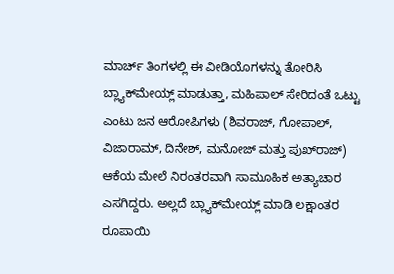ಮಾರ್ಚ್ ತಿಂಗಳಲ್ಲಿ ಈ ವೀಡಿಯೊಗಳನ್ನು ತೋರಿಸಿ ಬ್ಲ್ಯಾಕ್‌ಮೇಯ್ಲ್ ಮಾಡುತ್ತಾ, ಮಹಿಪಾಲ್ ಸೇರಿದಂತೆ ಒಟ್ಟು ಎಂಟು ಜನ ಆರೋಪಿಗಳು (ಶಿವರಾಜ್, ಗೋಪಾಲ್, ವಿಜಾರಾಮ್, ದಿನೇಶ್, ಮನೋಜ್ ಮತ್ತು ಪುಖ್‌ರಾಜ್) ಆಕೆಯ ಮೇಲೆ ನಿರಂತರವಾಗಿ ಸಾಮೂಹಿಕ ಅತ್ಯಾಚಾರ ಎಸಗಿದ್ದರು. ಅಲ್ಲದೆ ಬ್ಲ್ಯಾಕ್‌ಮೇಯ್ಲ್ ಮಾಡಿ ಲಕ್ಷಾಂತರ ರೂಪಾಯಿ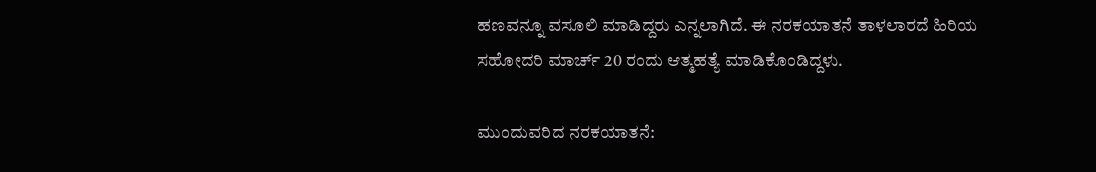ಹಣವನ್ನೂ ವಸೂಲಿ ಮಾಡಿದ್ದರು ಎನ್ನಲಾಗಿದೆ. ಈ ನರಕಯಾತನೆ ತಾಳಲಾರದೆ ಹಿರಿಯ ಸಹೋದರಿ ಮಾರ್ಚ್ 20 ರಂದು ಆತ್ಮಹತ್ಯೆ ಮಾಡಿಕೊಂಡಿದ್ದಳು.

ಮುಂದುವರಿದ ನರಕಯಾತನೆ: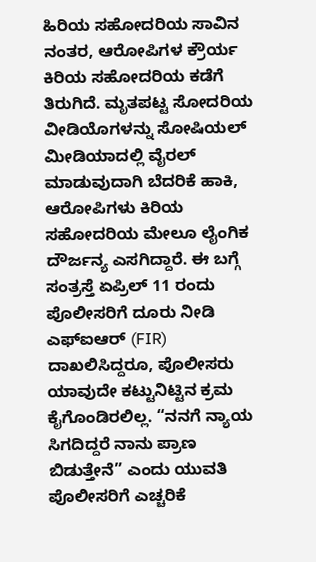ಹಿರಿಯ ಸಹೋದರಿಯ ಸಾವಿನ ನಂತರ, ಆರೋಪಿಗಳ ಕ್ರೌರ್ಯ ಕಿರಿಯ ಸಹೋದರಿಯ ಕಡೆಗೆ ತಿರುಗಿದೆ. ಮೃತಪಟ್ಟ ಸೋದರಿಯ ವೀಡಿಯೊಗಳನ್ನು ಸೋಷಿಯಲ್ ಮೀಡಿಯಾದಲ್ಲಿ ವೈರಲ್ ಮಾಡುವುದಾಗಿ ಬೆದರಿಕೆ ಹಾಕಿ, ಆರೋಪಿಗಳು ಕಿರಿಯ ಸಹೋದರಿಯ ಮೇಲೂ ಲೈಂಗಿಕ ದೌರ್ಜನ್ಯ ಎಸಗಿದ್ದಾರೆ. ಈ ಬಗ್ಗೆ ಸಂತ್ರಸ್ತೆ ಏಪ್ರಿಲ್ 11 ರಂದು ಪೊಲೀಸರಿಗೆ ದೂರು ನೀಡಿ ಎಫ್‌ಐಆರ್ (FIR) ದಾಖಲಿಸಿದ್ದರೂ, ಪೊಲೀಸರು ಯಾವುದೇ ಕಟ್ಟುನಿಟ್ಟಿನ ಕ್ರಮ ಕೈಗೊಂಡಿರಲಿಲ್ಲ. “ನನಗೆ ನ್ಯಾಯ ಸಿಗದಿದ್ದರೆ ನಾನು ಪ್ರಾಣ ಬಿಡುತ್ತೇನೆ” ಎಂದು ಯುವತಿ ಪೊಲೀಸರಿಗೆ ಎಚ್ಚರಿಕೆ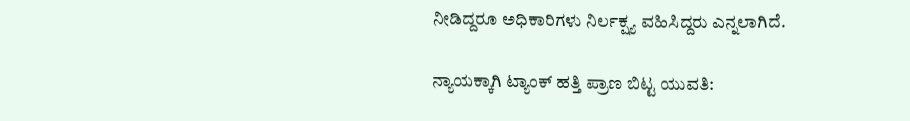ನೀಡಿದ್ದರೂ ಅಧಿಕಾರಿಗಳು ನಿರ್ಲಕ್ಷ್ಯ ವಹಿಸಿದ್ದರು ಎನ್ನಲಾಗಿದೆ.

ನ್ಯಾಯಕ್ಕಾಗಿ ಟ್ಯಾಂಕ್ ಹತ್ತಿ ಪ್ರಾಣ ಬಿಟ್ಟ ಯುವತಿ: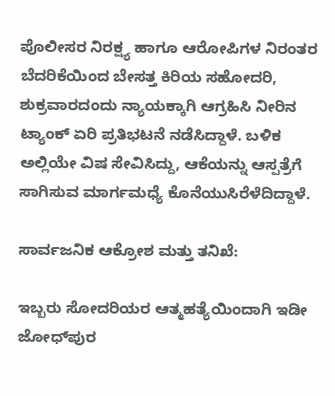ಪೊಲೀಸರ ನಿರಕ್ಷ್ಯ ಹಾಗೂ ಆರೋಪಿಗಳ ನಿರಂತರ ಬೆದರಿಕೆಯಿಂದ ಬೇಸತ್ತ ಕಿರಿಯ ಸಹೋದರಿ, ಶುಕ್ರವಾರದಂದು ನ್ಯಾಯಕ್ಕಾಗಿ ಆಗ್ರಹಿಸಿ ನೀರಿನ ಟ್ಯಾಂಕ್ ಏರಿ ಪ್ರತಿಭಟನೆ ನಡೆಸಿದ್ದಾಳೆ. ಬಳಿಕ ಅಲ್ಲಿಯೇ ವಿಷ ಸೇವಿಸಿದ್ದು, ಆಕೆಯನ್ನು ಆಸ್ಪತ್ರೆಗೆ ಸಾಗಿಸುವ ಮಾರ್ಗಮಧ್ಯೆ ಕೊನೆಯುಸಿರೆಳೆದಿದ್ದಾಳೆ.

ಸಾರ್ವಜನಿಕ ಆಕ್ರೋಶ ಮತ್ತು ತನಿಖೆ:

ಇಬ್ಬರು ಸೋದರಿಯರ ಆತ್ಮಹತ್ಯೆಯಿಂದಾಗಿ ಇಡೀ ಜೋಧ್‌ಪುರ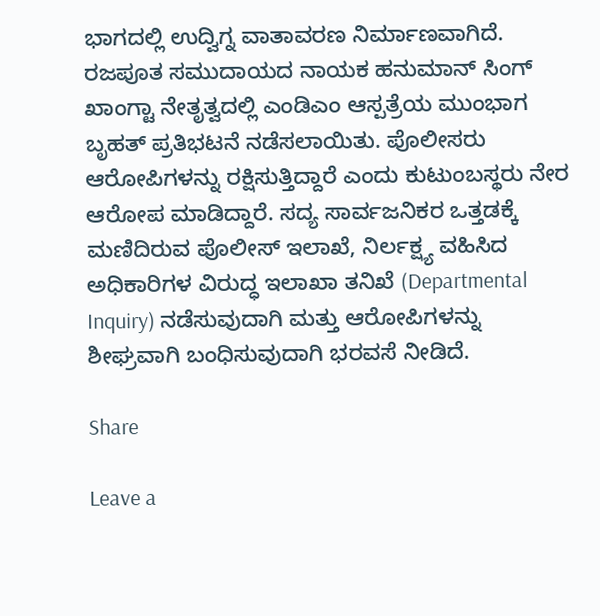ಭಾಗದಲ್ಲಿ ಉದ್ವಿಗ್ನ ವಾತಾವರಣ ನಿರ್ಮಾಣವಾಗಿದೆ. ರಜಪೂತ ಸಮುದಾಯದ ನಾಯಕ ಹನುಮಾನ್ ಸಿಂಗ್ ಖಾಂಗ್ಟಾ ನೇತೃತ್ವದಲ್ಲಿ ಎಂಡಿಎಂ ಆಸ್ಪತ್ರೆಯ ಮುಂಭಾಗ ಬೃಹತ್ ಪ್ರತಿಭಟನೆ ನಡೆಸಲಾಯಿತು. ಪೊಲೀಸರು ಆರೋಪಿಗಳನ್ನು ರಕ್ಷಿಸುತ್ತಿದ್ದಾರೆ ಎಂದು ಕುಟುಂಬಸ್ಥರು ನೇರ ಆರೋಪ ಮಾಡಿದ್ದಾರೆ. ಸದ್ಯ ಸಾರ್ವಜನಿಕರ ಒತ್ತಡಕ್ಕೆ ಮಣಿದಿರುವ ಪೊಲೀಸ್ ಇಲಾಖೆ, ನಿರ್ಲಕ್ಷ್ಯ ವಹಿಸಿದ ಅಧಿಕಾರಿಗಳ ವಿರುದ್ಧ ಇಲಾಖಾ ತನಿಖೆ (Departmental Inquiry) ನಡೆಸುವುದಾಗಿ ಮತ್ತು ಆರೋಪಿಗಳನ್ನು ಶೀಘ್ರವಾಗಿ ಬಂಧಿಸುವುದಾಗಿ ಭರವಸೆ ನೀಡಿದೆ.

Share

Leave a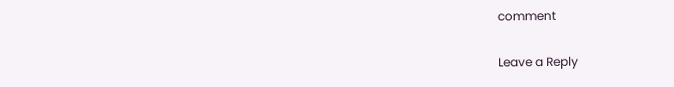comment

Leave a Reply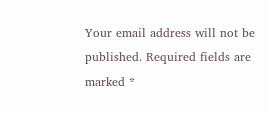Your email address will not be published. Required fields are marked *